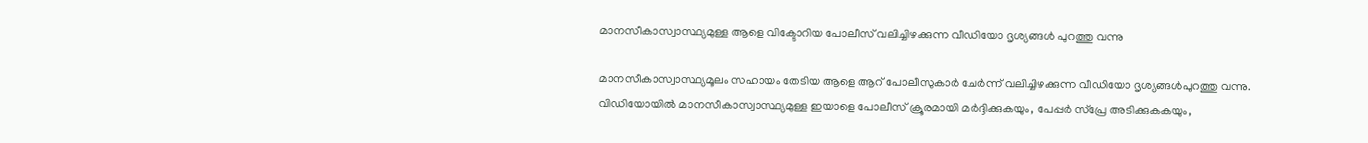മാനസീകാസ്വാസ്ഥ്യമുള്ള ആളെ വിക്ടോറിയ പോലീസ് വലിച്ചിഴക്കുന്ന വീഡിയോ ദൃശ്യങ്ങൾ പുറത്തു വന്നു

മാനസീകാസ്വാസ്ഥ്യമൂലം സഹായം തേടിയ ആളെ ആറ് പോലീസുകാർ ചേർന്ന് വലിച്ചിഴക്കുന്ന വീഡിയോ ദൃശ്യങ്ങൾപുറത്തു വന്നു. വിഡിയോയിൽ മാനസീകാസ്വാസ്ഥ്യമുള്ള ഇയാളെ പോലീസ് ക്രൂരമായി മർദ്ദിക്കുകയും, പേപ്പർ സ്പ്രേ അടിക്കുകകയും,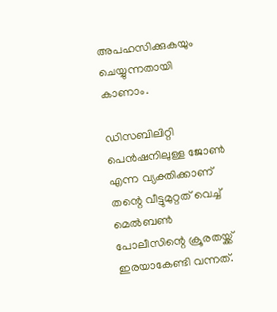അപഹസിക്കുകയും ചെയ്യുന്നതായി കാണാം.

ഡിസബിലിറ്റി പെൻഷനിലുള്ള ജോൺ എന്ന വ്യക്തിക്കാണ് തന്റെ വീട്ടുമുറ്റത് വെച്ച് മെൽബൺ പോലീസിന്റെ ക്രൂരതയ്ക്ക് ഇരയാകേണ്ടി വന്നത്.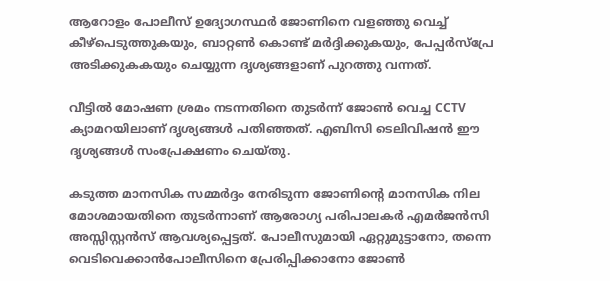ആറോളം പോലീസ് ഉദ്യോഗസ്ഥർ ജോണിനെ വളഞ്ഞു വെച്ച് കീഴ്‌പെടുത്തുകയും, ബാറ്റൺ കൊണ്ട് മർദ്ദിക്കുകയും, പേപ്പർസ്പ്രേ അടിക്കുകകയും ചെയ്യുന്ന ദൃശ്യങ്ങളാണ് പുറത്തു വന്നത്.

വീട്ടിൽ മോഷണ ശ്രമം നടന്നതിനെ തുടർന്ന് ജോൺ വെച്ച CCTV ക്യാമറയിലാണ്‌ ദൃശ്യങ്ങൾ പതിഞ്ഞത്. എബിസി ടെലിവിഷൻ ഈ ദൃശ്യങ്ങൾ സംപ്രേക്ഷണം ചെയ്തു.

കടുത്ത മാനസിക സമ്മർദ്ദം നേരിടുന്ന ജോണിന്റെ മാനസിക നില മോശമായതിനെ തുടർന്നാണ് ആരോഗ്യ പരിപാലകർ എമർജൻസി അസ്സിസ്റ്റൻസ് ആവശ്യപ്പെട്ടത്. പോലീസുമായി ഏറ്റുമുട്ടാനോ, തന്നെ വെടിവെക്കാൻപോലീസിനെ പ്രേരിപ്പിക്കാനോ ജോൺ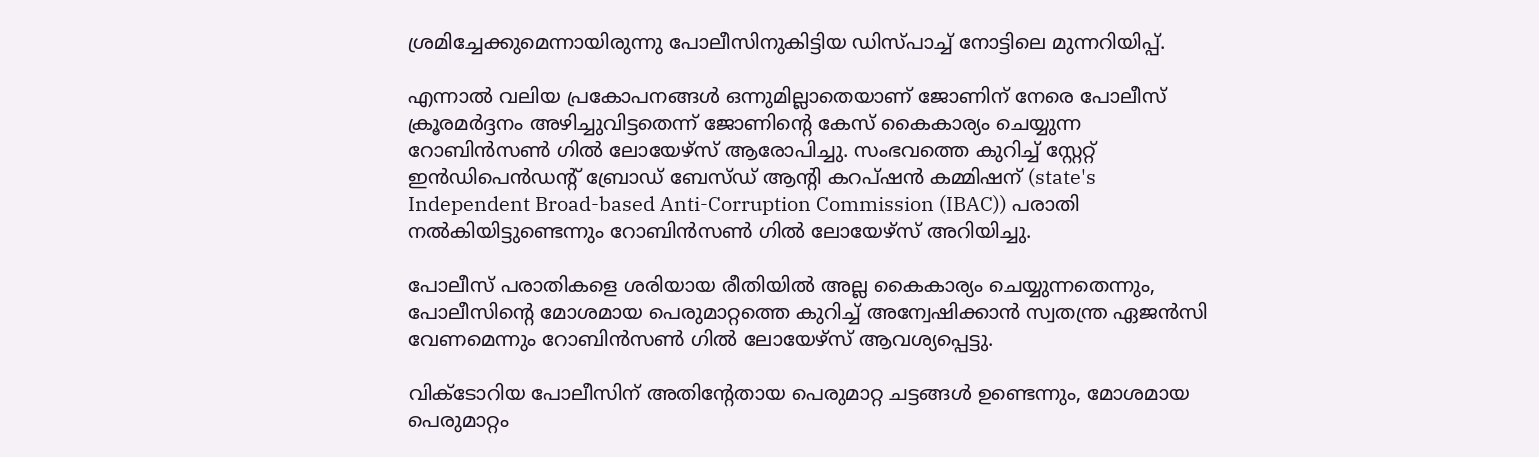ശ്രമിച്ചേക്കുമെന്നായിരുന്നു പോലീസിനുകിട്ടിയ ഡിസ്പാച്ച് നോട്ടിലെ മുന്നറിയിപ്പ്.

എന്നാൽ വലിയ പ്രകോപനങ്ങൾ ഒന്നുമില്ലാതെയാണ് ജോണിന് നേരെ പോലീസ് ക്രൂരമർദ്ദനം അഴിച്ചുവിട്ടതെന്ന് ജോണിന്റെ കേസ് കൈകാര്യം ചെയ്യുന്ന റോബിൻസൺ ഗിൽ ലോയേഴ്സ് ആരോപിച്ചു. സംഭവത്തെ കുറിച്ച് സ്റ്റേറ്റ് ഇൻഡിപെൻഡന്റ് ബ്രോഡ് ബേസ്ഡ് ആന്റി കറപ്‌ഷൻ കമ്മിഷന് (state's Independent Broad-based Anti-Corruption Commission (IBAC)) പരാതി നൽകിയിട്ടുണ്ടെന്നും റോബിൻസൺ ഗിൽ ലോയേഴ്സ് അറിയിച്ചു.

പോലീസ് പരാതികളെ ശരിയായ രീതിയിൽ അല്ല കൈകാര്യം ചെയ്യുന്നതെന്നും, പോലീസിന്റെ മോശമായ പെരുമാറ്റത്തെ കുറിച്ച് അന്വേഷിക്കാൻ സ്വതന്ത്ര ഏജൻസി വേണമെന്നും റോബിൻസൺ ഗിൽ ലോയേഴ്സ് ആവശ്യപ്പെട്ടു.

വിക്ടോറിയ പോലീസിന് അതിന്റേതായ പെരുമാറ്റ ചട്ടങ്ങൾ ഉണ്ടെന്നും, മോശമായ പെരുമാറ്റം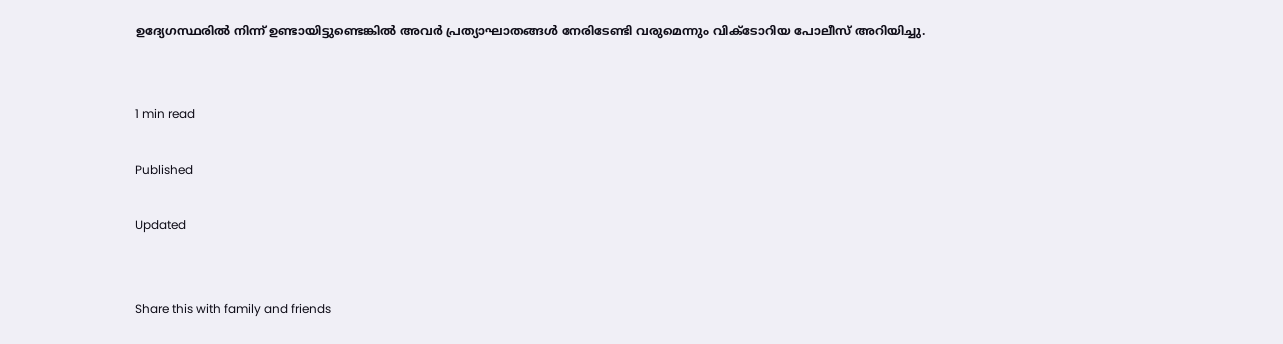ഉദ്യേഗസ്ഥരിൽ നിന്ന് ഉണ്ടായിട്ടുണ്ടെങ്കിൽ അവർ പ്രത്യാഘാതങ്ങൾ നേരിടേണ്ടി വരുമെന്നും വിക്ടോറിയ പോലീസ് അറിയിച്ചു.


1 min read

Published

Updated


Share this with family and friends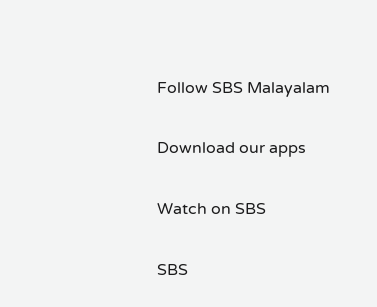Follow SBS Malayalam

Download our apps

Watch on SBS

SBS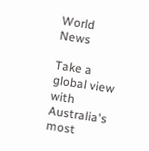World News

Take a global view with Australia's most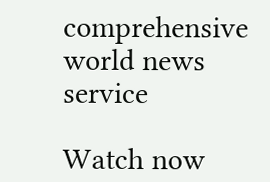comprehensive world news service

Watch now